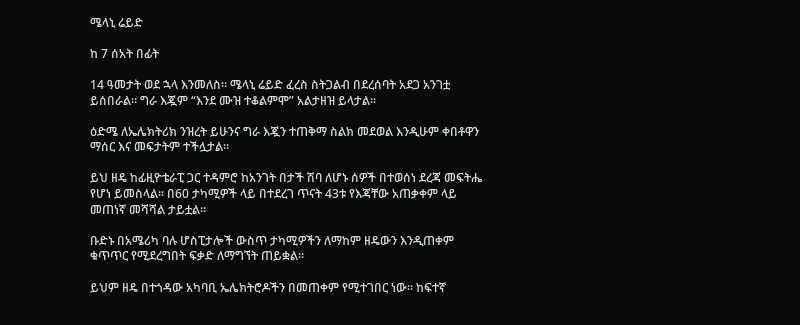ሜላኒ ሬይድ

ከ 7 ሰአት በፊት

14 ዓመታት ወደ ኋላ እንመለስ። ሜላኒ ሬይድ ፈረስ ስትጋልብ በደረሰባት አደጋ አንገቷ ይሰበራል። ግራ እጇም “እንደ ሙዝ ተቆልምሞ” አልታዘዝ ይላታል።

ዕድሜ ለኤሌክትሪክ ንዝረት ይሁንና ግራ እጇን ተጠቅማ ስልክ መደወል እንዲሁም ቀበቶዋን ማሰር እና መፍታትም ተችሏታል።

ይህ ዘዴ ከፊዚዮቴራፒ ጋር ተዳምሮ ከአንገት በታች ሽባ ለሆኑ ሰዎች በተወሰነ ደረጃ መፍትሔ የሆነ ይመስላል። በ60 ታካሚዎች ላይ በተደረገ ጥናት 43ቱ የእጃቸው አጠቃቀም ላይ መጠነኛ መሻሻል ታይቷል።

ቡድኑ በአሜሪካ ባሉ ሆስፒታሎች ውስጥ ታካሚዎችን ለማከም ዘዴውን እንዲጠቀም ቁጥጥር የሚደረግበት ፍቃድ ለማግኘት ጠይቋል።

ይህም ዘዴ በተጎዳው አካባቢ ኤሌክትሮዶችን በመጠቀም የሚተገበር ነው። ከፍተኛ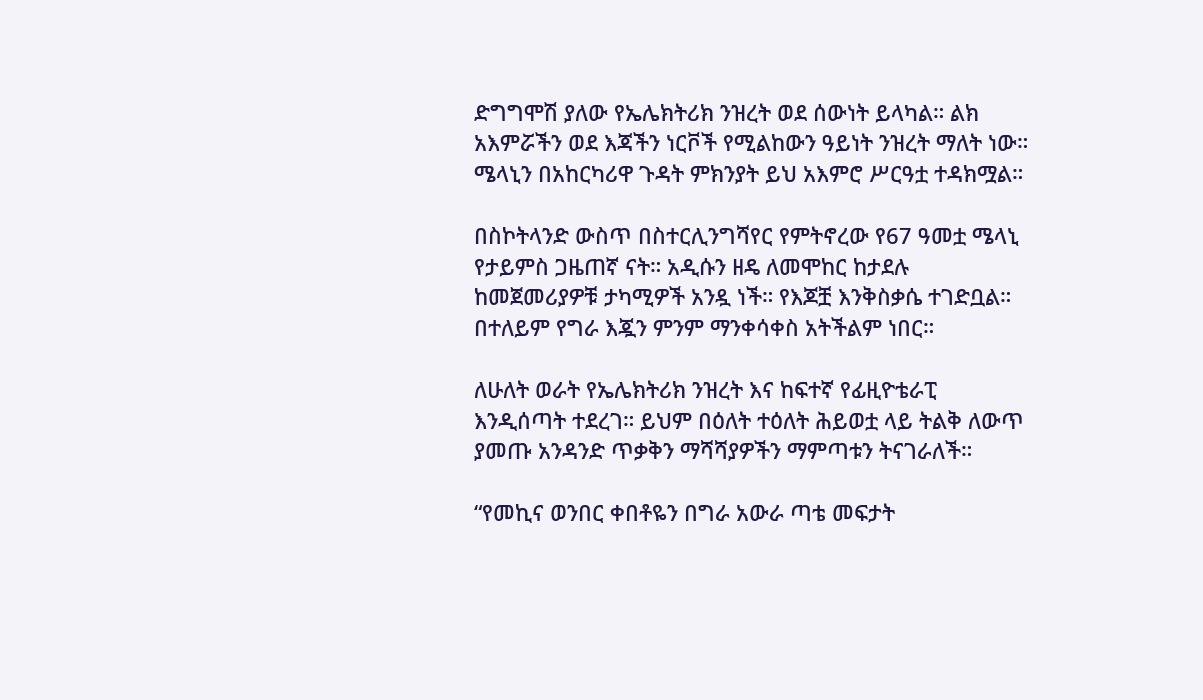ድግግሞሽ ያለው የኤሌክትሪክ ንዝረት ወደ ሰውነት ይላካል። ልክ አእምሯችን ወደ እጃችን ነርቮች የሚልከውን ዓይነት ንዝረት ማለት ነው። ሜላኒን በአከርካሪዋ ጉዳት ምክንያት ይህ አእምሮ ሥርዓቷ ተዳክሟል።

በስኮትላንድ ውስጥ በስተርሊንግሻየር የምትኖረው የ67 ዓመቷ ሜላኒ የታይምስ ጋዜጠኛ ናት። አዲሱን ዘዴ ለመሞከር ከታደሉ ከመጀመሪያዎቹ ታካሚዎች አንዷ ነች። የእጆቿ እንቅስቃሴ ተገድቧል። በተለይም የግራ እጇን ምንም ማንቀሳቀስ አትችልም ነበር።

ለሁለት ወራት የኤሌክትሪክ ንዝረት እና ከፍተኛ የፊዚዮቴራፒ እንዲሰጣት ተደረገ። ይህም በዕለት ተዕለት ሕይወቷ ላይ ትልቅ ለውጥ ያመጡ አንዳንድ ጥቃቅን ማሻሻያዎችን ማምጣቱን ትናገራለች።

“የመኪና ወንበር ቀበቶዬን በግራ አውራ ጣቴ መፍታት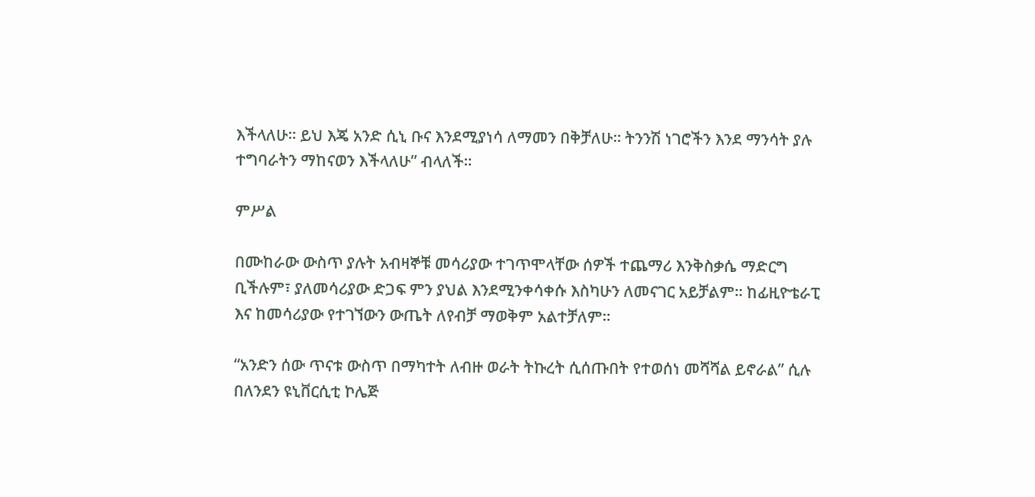እችላለሁ። ይህ እጄ አንድ ሲኒ ቡና እንደሚያነሳ ለማመን በቅቻለሁ። ትንንሽ ነገሮችን እንደ ማንሳት ያሉ ተግባራትን ማከናወን እችላለሁ” ብላለች።

ምሥል

በሙከራው ውስጥ ያሉት አብዛኞቹ መሳሪያው ተገጥሞላቸው ሰዎች ተጨማሪ እንቅስቃሴ ማድርግ ቢችሉም፣ ያለመሳሪያው ድጋፍ ምን ያህል እንደሚንቀሳቀሱ እስካሁን ለመናገር አይቻልም። ከፊዚዮቴራፒ እና ከመሳሪያው የተገኘውን ውጤት ለየብቻ ማወቅም አልተቻለም።

“አንድን ሰው ጥናቱ ውስጥ በማካተት ለብዙ ወራት ትኩረት ሲሰጡበት የተወሰነ መሻሻል ይኖራል” ሲሉ በለንደን ዩኒቨርሲቲ ኮሌጅ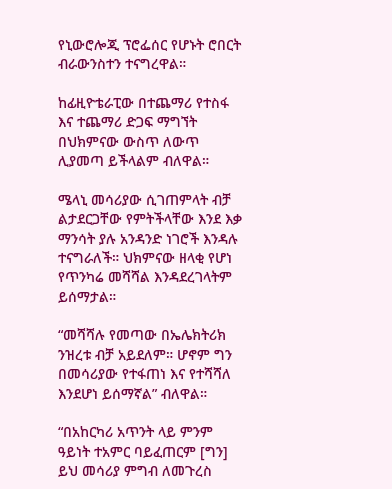የኒውሮሎጂ ፕሮፌሰር የሆኑት ሮበርት ብራውንስተን ተናግረዋል።

ከፊዚዮቴራፒው በተጨማሪ የተስፋ እና ተጨማሪ ድጋፍ ማግኘት በህክምናው ውስጥ ለውጥ ሊያመጣ ይችላልም ብለዋል።

ሜላኒ መሳሪያው ሲገጠምላት ብቻ ልታደርጋቸው የምትችላቸው እንደ እቃ ማንሳት ያሉ አንዳንድ ነገሮች እንዳሉ ተናግራለች። ህክምናው ዘላቂ የሆነ የጥንካሬ መሻሻል እንዳደረገላትም ይሰማታል።

“መሻሻሉ የመጣው በኤሌክትሪክ ንዝረቱ ብቻ አይደለም። ሆኖም ግን በመሳሪያው የተፋጠነ እና የተሻሻለ እንደሆነ ይሰማኛል” ብለዋል።

“በአከርካሪ አጥንት ላይ ምንም ዓይነት ተአምር ባይፈጠርም [ግን] ይህ መሳሪያ ምግብ ለመጉረስ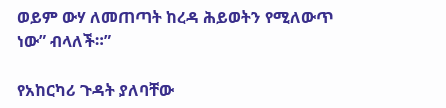ወይም ውሃ ለመጠጣት ከረዳ ሕይወትን የሚለውጥ ነው” ብላለች።”

የአከርካሪ ጉዳት ያለባቸው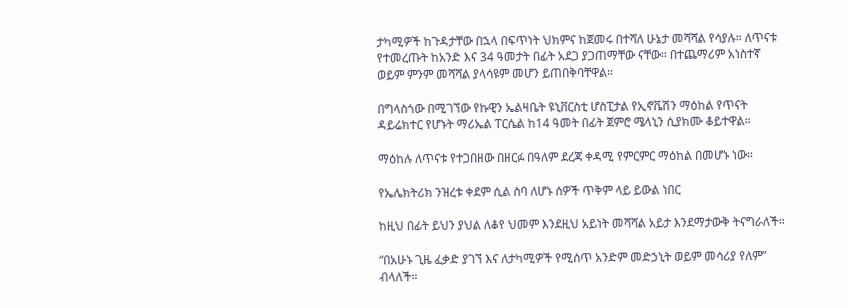ታካሚዎች ከጉዳታቸው በኋላ በፍጥነት ህክምና ከጀመሩ በተሻለ ሁኔታ መሻሻል የሳያሉ። ለጥናቱ የተመረጡት ከአንድ እና 34 ዓመታት በፊት አደጋ ያጋጠማቸው ናቸው። በተጨማሪም አነስተኛ ወይም ምንም መሻሻል ያላሳዩም መሆን ይጠበቅባቸዋል።

በግላስጎው በሚገኘው የኩዊን ኤልዛቤት ዩኒቨርስቲ ሆስፒታል የኢኖቬሽን ማዕከል የጥናት ዳይሬክተር የሆኑት ማሪኤል ፐርሴል ከ14 ዓመት በፊት ጀምሮ ሜላኒን ሲያክሙ ቆይተዋል።

ማዕከሉ ለጥናቱ የተጋበዘው በዘርፉ በዓለም ደረጃ ቀዳሚ የምርምር ማዕከል በመሆኑ ነው።

የኤሌክትሪክ ንዝረቱ ቀደም ሲል ስባ ለሆኑ ሰዎች ጥቅም ላይ ይውል ነበር

ከዚህ በፊት ይህን ያህል ለቆየ ህመም እንደዚህ አይነት መሻሻል አይታ እንደማታውቅ ትናግራለች።

“በአሁኑ ጊዜ ፈቃድ ያገኘ እና ለታካሚዎች የሚሰጥ አንድም መድኃኒት ወይም መሳሪያ የለም” ብላለች።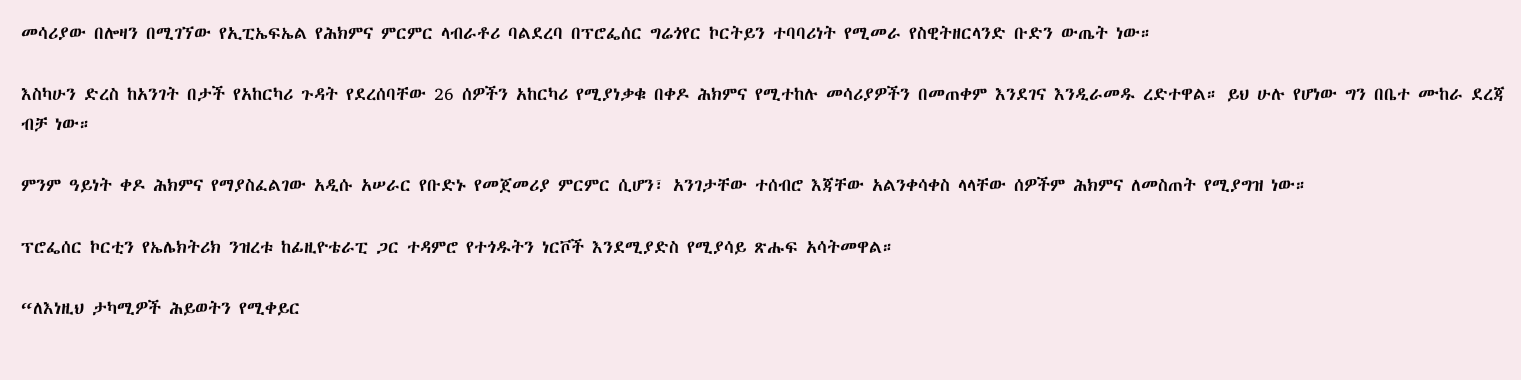መሳሪያው በሎዛን በሚገኘው የኢፒኤፍኤል የሕክምና ምርምር ላብራቶሪ ባልደረባ በፕሮፌሰር ግሬጎየር ኮርትይን ተባባሪነት የሚመራ የስዊትዘርላንድ ቡድን ውጤት ነው።

እስካሁን ድረስ ከአንገት በታች የአከርካሪ ጉዳት የደረሰባቸው 26 ሰዎችን አከርካሪ የሚያነቃቁ በቀዶ ሕክምና የሚተከሉ መሳሪያዎችን በመጠቀም እንደገና እንዲራመዱ ረድተዋል። ይህ ሁሉ የሆነው ግን በቤተ ሙከራ ደረጃ ብቻ ነው።

ምንም ዓይነት ቀዶ ሕክምና የማያስፈልገው አዲሱ አሠራር የቡድኑ የመጀመሪያ ምርምር ሲሆን፣ አንገታቸው ተሰብሮ እጃቸው አልንቀሳቀስ ላላቸው ሰዎችም ሕክምና ለመስጠት የሚያግዝ ነው።

ፕሮፌሰር ኮርቲን የኤሌክትሪክ ንዝረቱ ከፊዚዮቴራፒ ጋር ተዳምሮ የተጎዱትን ነርቮች እንደሚያድስ የሚያሳይ ጽሑፍ አሳትመዋል።

“ለእነዚህ ታካሚዎች ሕይወትን የሚቀይር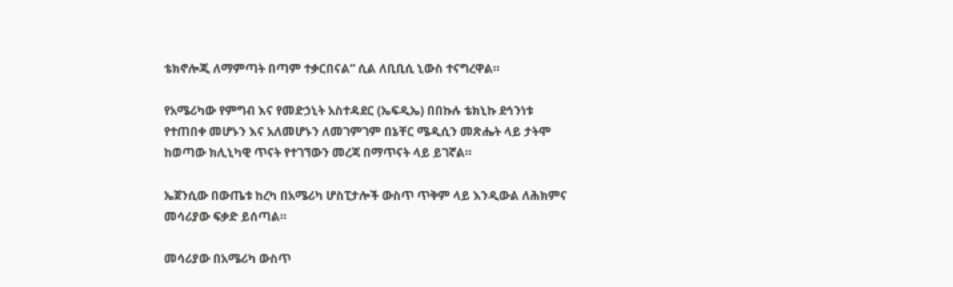ቴክኖሎጂ ለማምጣት በጣም ተቃርበናል” ሲል ለቢቢሲ ኒውስ ተናግረዋል።

የአሜሪካው የምግብ እና የመድኃኒት አስተዳደር (ኤፍዲኤ) በበኩሉ ቴክኒኩ ደኅንነቱ የተጠበቀ መሆኑን እና አለመሆኑን ለመገምገም በኔቸር ሜዲሲን መጽሔት ላይ ታትሞ ከወጣው ክሊኒካዊ ጥናት የተገኘውን መረጃ በማጥናት ላይ ይገኛል።

ኤጀንሲው በውጤቱ ከረካ በአሜሪካ ሆስፒታሎች ውስጥ ጥቅም ላይ እንዲውል ለሕክምና መሳሪያው ፍቃድ ይሰጣል።

መሳሪያው በአሜሪካ ውስጥ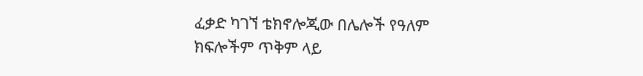ፈቃድ ካገኘ ቴክኖሎጂው በሌሎች የዓለም ክፍሎችም ጥቅም ላይ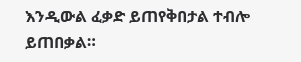እንዲውል ፈቃድ ይጠየቅበታል ተብሎ ይጠበቃል።